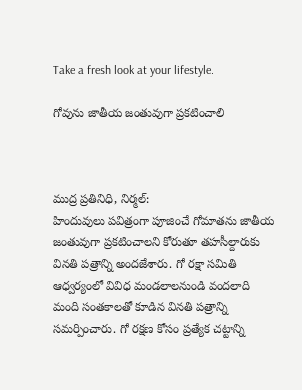Take a fresh look at your lifestyle.

గోవును జాతీయ జంతువుగా ప్రకటించాలి



ముద్ర ప్రతినిధి, నిర్మల్:
హిందువులు పవిత్రంగా పూజించే గోమాతను జాతీయ జంతువుగా ప్రకటించాలని కోరుతూ తహసీల్దారుకు వినతి పత్రాన్ని అందజేశారు. గో రక్షా సమితి ఆధ్వర్యంలో వివిధ మండలాలనుండి వందలాది మంది సంతకాలతో కూడిన వినతి పత్రాన్ని సమర్పించారు. గో రక్షణ కోసం ప్రత్యేక చట్టాన్ని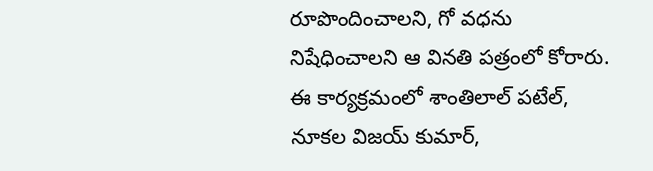రూపొందించాలని, గో వధను నిషేధించాలని ఆ వినతి పత్రంలో కోరారు. ఈ కార్యక్రమంలో శాంతిలాల్ పటేల్, నూకల విజయ్ కుమార్,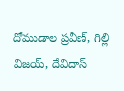దోముడాల ప్రవీణ్, గిల్లి విజయ్, దేవిదాస్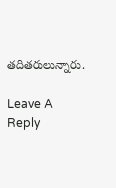తదితరులున్నారు.

Leave A Reply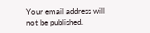Your email address will not be published.